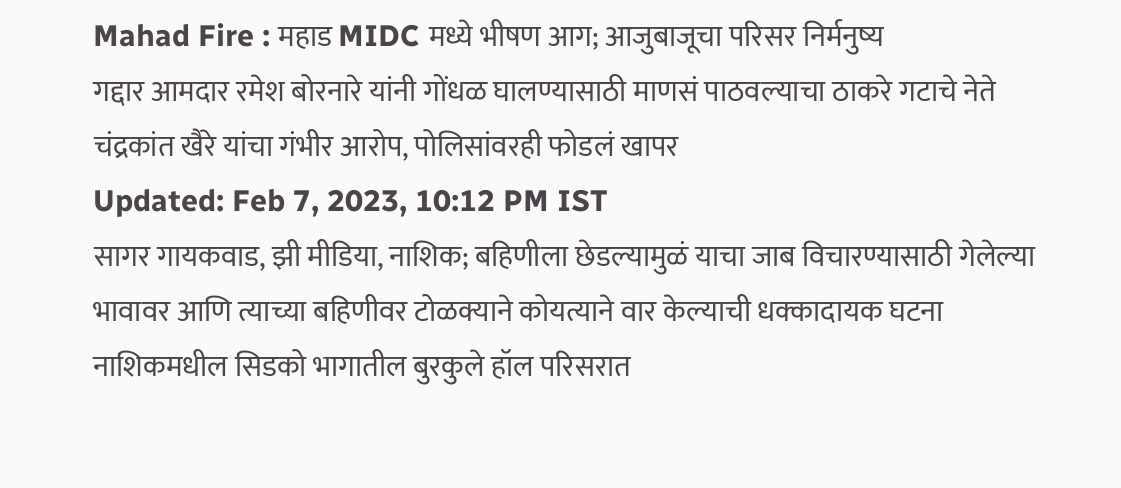Mahad Fire : महाड MIDC मध्ये भीषण आग; आजुबाजूचा परिसर निर्मनुष्य
गद्दार आमदार रमेश बोरनारे यांनी गोंधळ घालण्यासाठी माणसं पाठवल्याचा ठाकरे गटाचे नेते चंद्रकांत खैरे यांचा गंभीर आरोप, पोलिसांवरही फोडलं खापर
Updated: Feb 7, 2023, 10:12 PM IST
सागर गायकवाड, झी मीडिया, नाशिक; बहिणीला छेडल्यामुळं याचा जाब विचारण्यासाठी गेलेल्या भावावर आणि त्याच्या बहिणीवर टोळक्याने कोयत्याने वार केल्याची धक्कादायक घटना नाशिकमधील सिडको भागातील बुरकुले हॉल परिसरात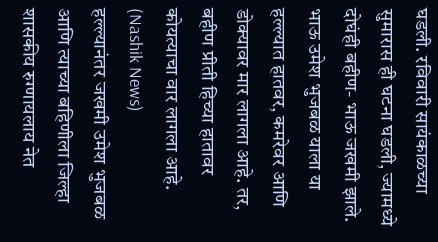घडली. रविवारी सायंकाळच्या सुमारास ही घटना घडली, ज्यामध्ये दोघंही बहीण- भाऊ जखमी झाले. भाऊ उमेश भुजबळ याला या हल्ल्यात हातवर, कमरेवर आणि डोक्यावर मार लागला आहे. तर, बहीण प्रीती हिच्या हातावर कोयत्याचा वार लागला आहे. (Nashik News)
हल्ल्यानंतर जखमी उमेश भुजबळ आणि त्याच्या बहिणीला जिल्हा शासकीय रुग्णायलाय नेत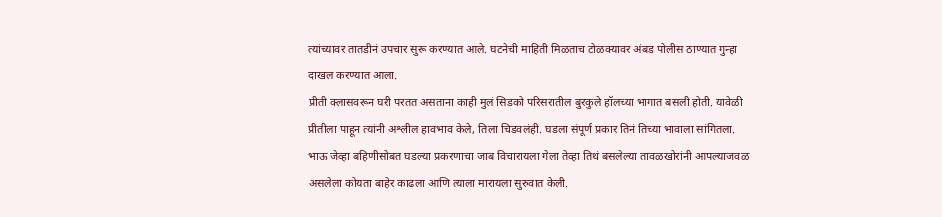त्यांच्यावर तातडीनं उपचार सुरू करण्यात आले. घटनेची माहिती मिळताच टोळक्यावर अंबड पोलीस ठाण्यात गुन्हा दाखल करण्यात आला.
प्रीती क्लासवरून घरी परतत असताना काही मुलं सिडको परिसरातील बुरकुले हॉलच्या भागात बसली होती. यावेळी प्रीतीला पाहून त्यांनी अश्लील हावभाव केले, तिला चिडवलंही. घडला संपूर्ण प्रकार तिनं तिच्या भावाला सांगितला. भाऊ जेव्हा बहिणीसोबत घडल्या प्रकरणाचा जाब विचारायला गेला तेव्हा तिथं बसलेल्या तावळखोरांनी आपल्याजवळ असलेला कोयता बाहेर काढला आणि त्याला मारायला सुरुवात केली.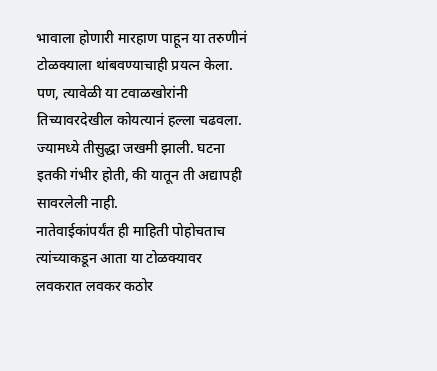भावाला होणारी मारहाण पाहून या तरुणीनं टोळक्याला थांबवण्याचाही प्रयत्न केला. पण, त्यावेळी या टवाळखोरांनी तिच्यावरदेखील कोयत्यानं हल्ला चढवला. ज्यामध्ये तीसुद्धा जखमी झाली. घटना इतकी गंभीर होती, की यातून ती अद्यापही सावरलेली नाही.
नातेवाईकांपर्यंत ही माहिती पोहोचताच त्यांच्याकडून आता या टोळक्यावर लवकरात लवकर कठोर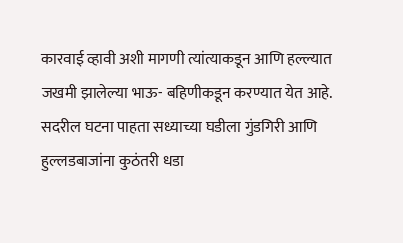कारवाई व्हावी अशी मागणी त्यांत्याकडून आणि हल्ल्यात जखमी झालेल्या भाऊ- बहिणीकडून करण्यात येत आहे. सदरील घटना पाहता सध्याच्या घडीला गुंडगिरी आणि हुल्लडबाजांना कुठंतरी धडा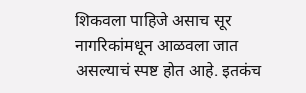शिकवला पाहिजे असाच सूर नागरिकांमधून आळवला जात असल्याचं स्पष्ट होत आहे. इतकंच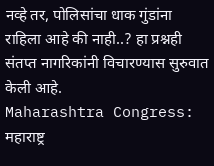नव्हे तर, पोलिसांचा धाक गुंडांना राहिला आहे की नाही..? हा प्रश्नही संतप्त नागरिकांनी विचारण्यास सुरुवात केली आहे.
Maharashtra Congress: महाराष्ट्र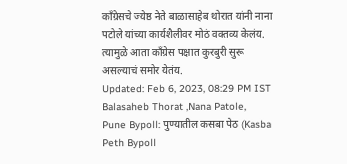काँग्रेसचे ज्येष्ठ नेते बाळासाहेब थोरात यांनी नाना पटोले यांच्या कार्यशैलीवर मोठं वक्तव्य केलंय. त्यामुळे आता काँग्रेस पक्षात कुरबुरी सुरू असल्याचं समोर येतंय.
Updated: Feb 6, 2023, 08:29 PM IST
Balasaheb Thorat ,Nana Patole,
Pune Bypoll: पुण्यातील कसबा पेठ (Kasba Peth Bypoll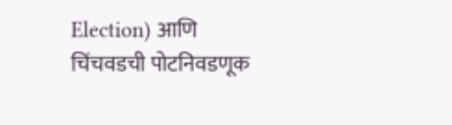Election) आणि चिंचवडची पोटनिवडणूक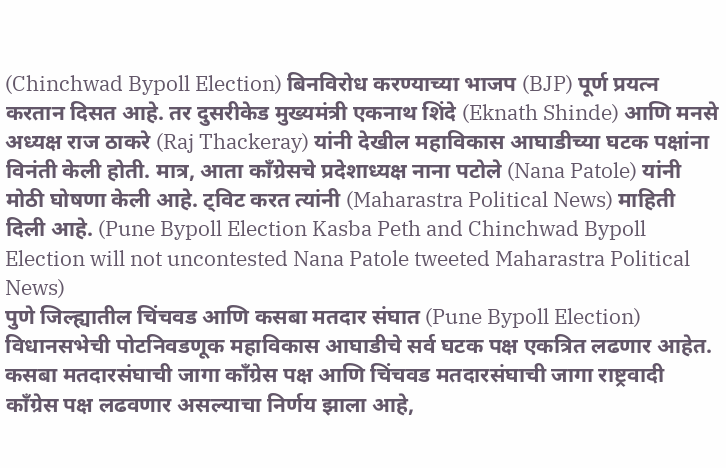(Chinchwad Bypoll Election) बिनविरोध करण्याच्या भाजप (BJP) पूर्ण प्रयत्न करतान दिसत आहे. तर दुसरीकेड मुख्यमंत्री एकनाथ शिंदे (Eknath Shinde) आणि मनसे अध्यक्ष राज ठाकरे (Raj Thackeray) यांनी देखील महाविकास आघाडीच्या घटक पक्षांना विनंती केली होती. मात्र, आता काँग्रेसचे प्रदेशाध्यक्ष नाना पटोले (Nana Patole) यांनी मोठी घोषणा केली आहे. ट्विट करत त्यांनी (Maharastra Political News) माहिती दिली आहे. (Pune Bypoll Election Kasba Peth and Chinchwad Bypoll Election will not uncontested Nana Patole tweeted Maharastra Political News)
पुणे जिल्ह्यातील चिंचवड आणि कसबा मतदार संघात (Pune Bypoll Election) विधानसभेची पोटनिवडणूक महाविकास आघाडीचे सर्व घटक पक्ष एकत्रित लढणार आहेत. कसबा मतदारसंघाची जागा काँग्रेस पक्ष आणि चिंचवड मतदारसंघाची जागा राष्ट्रवादी काँग्रेस पक्ष लढवणार असल्याचा निर्णय झाला आहे,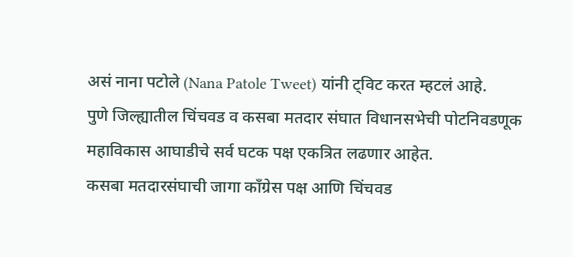असं नाना पटोले (Nana Patole Tweet) यांनी ट्विट करत म्हटलं आहे.
पुणे जिल्ह्यातील चिंचवड व कसबा मतदार संघात विधानसभेची पोटनिवडणूक महाविकास आघाडीचे सर्व घटक पक्ष एकत्रित लढणार आहेत.
कसबा मतदारसंघाची जागा कॉंग्रेस पक्ष आणि चिंचवड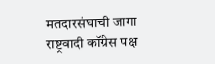मतदारसंघाची जागा राष्ट्रवादी कॉंग्रेस पक्ष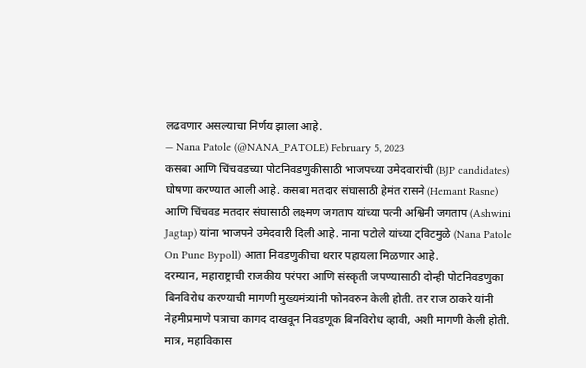लढवणार असल्याचा निर्णय झाला आहे.
— Nana Patole (@NANA_PATOLE) February 5, 2023
कसबा आणि चिंचवडच्या पोटनिवडणुकीसाठी भाजपच्या उमेदवारांची (BJP candidates) घोषणा करण्यात आली आहे. कसबा मतदार संघासाठी हेमंत रासने (Hemant Rasne) आणि चिंचवड मतदार संघासाठी लक्ष्मण जगताप यांच्या पत्नी अश्विनी जगताप (Ashwini Jagtap) यांना भाजपने उमेदवारी दिली आहे. नाना पटोले यांच्या ट्विटमुळे (Nana Patole On Pune Bypoll) आता निवडणुकीचा थरार पहायला मिळणार आहे.
दरम्यान, महाराष्ट्राची राजकीय परंपरा आणि संस्कृती जपण्यासाठी दोन्ही पोटनिवडणुका बिनविरोध करण्याची मागणी मुख्यमंत्र्यांनी फोनवरुन केली होती. तर राज ठाकरे यांनी नेहमीप्रमाणे पत्राचा कागद दाखवून निवडणूक बिनविरोध व्हावी, अशी मागणी केली होती. मात्र, महाविकास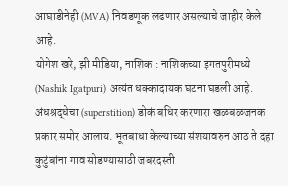आघाडीनेही (MVA) निवडणूक लढणार असल्याचे जाहीर केले आहे.
योगेश खरे, झी मीडिया, नाशिक : नाशिकच्या इगतपुरीमध्ये (Nashik Igatpuri) अत्यंत धक्कादायक घटना घडली आहे. अंधश्रद्धेचा (superstition) डोकं बधिर करणारा खळबळजनक प्रकार समोर आलाय. भूतबाधा केल्याच्या संशयावरुन आठ ते दहा कुटुंबांना गाव सोडण्यासाठी जबरदस्ती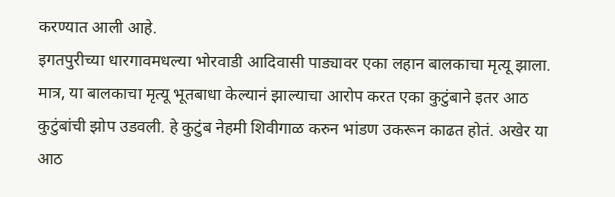करण्यात आली आहे.
इगतपुरीच्या धारगावमधल्या भोरवाडी आदिवासी पाड्यावर एका लहान बालकाचा मृत्यू झाला. मात्र, या बालकाचा मृत्यू भूतबाधा केल्यानं झाल्याचा आरोप करत एका कुटुंबाने इतर आठ कुटुंबांची झोप उडवली. हे कुटुंब नेहमी शिवीगाळ करुन भांडण उकरून काढत होतं. अखेर या आठ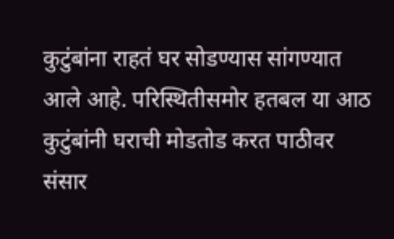कुटुंबांना राहतं घर सोडण्यास सांगण्यात आले आहे. परिस्थितीसमोर हतबल या आठ कुटुंबांनी घराची मोडतोड करत पाठीवर संसार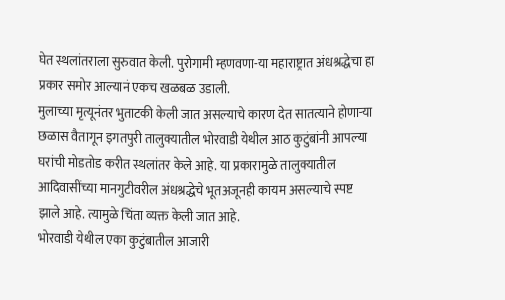घेत स्थलांतराला सुरुवात केली. पुरोगामी म्हणवणा-या महाराष्ट्रात अंधश्रद्धेचा हा प्रकार समोर आल्यानं एकच खळबळ उडाली.
मुलाच्या मृत्यूनंतर भुताटकी केली जात असल्याचे कारण देत सातत्याने होणाऱ्या छळास वैतागून इगतपुरी तालुक्यातील भोरवाडी येथील आठ कुटुंबांनी आपल्या घरांची मोडतोड करीत स्थलांतर केले आहे. या प्रकारामुळे तालुक्यातील आदिवासींच्या मानगुटीवरील अंधश्रद्धेचे भूतअजूनही कायम असल्याचे स्पष्ट झाले आहे. त्यामुळे चिंता व्यक्त केली जात आहे.
भोरवाडी येथील एका कुटुंबातील आजारी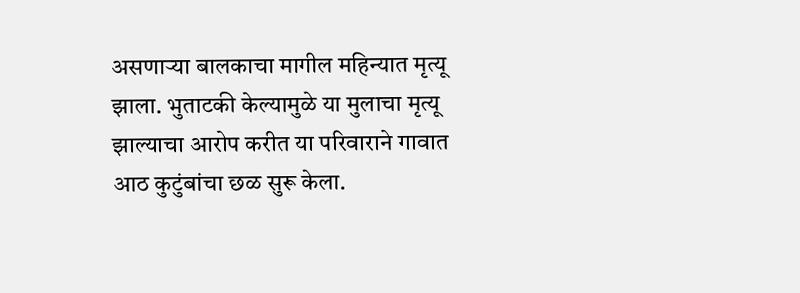असणाऱ्या बालकाचा मागील महिन्यात मृत्यू झाला. भुताटकी केल्यामुळे या मुलाचा मृत्यू झाल्याचा आरोप करीत या परिवाराने गावात आठ कुटुंबांचा छळ सुरू केला.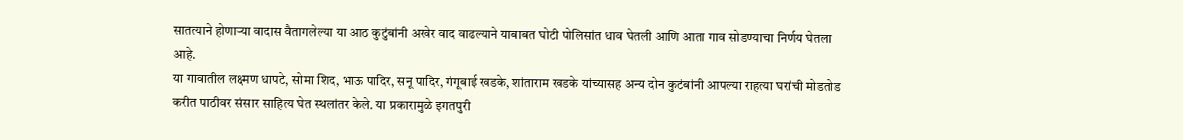सातत्याने होणाऱ्या वादास वैतागलेल्या या आठ कुटुंबांनी अखेर वाद वाढल्याने याबाबत घोटी पोलिसांत धाव घेतली आणि आता गाव सोडण्याचा निर्णय घेतला आहे.
या गावातील लक्ष्मण धापटे, सोमा शिद, भाऊ पादिर, सनू पादिर, गंगूबाई खडके, शांताराम खडके यांच्यासह अन्य दोन कुटंबांनी आपल्या राहत्या घरांची मोडतोड करीत पाठीवर संसार साहित्य घेत स्थलांतर केले. या प्रकारामुळे इगतपुरी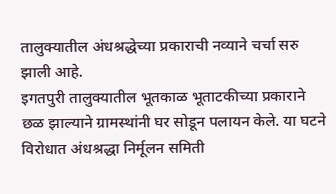तालुक्यातील अंधश्रद्धेच्या प्रकाराची नव्याने चर्चा सरु झाली आहे.
इगतपुरी तालुक्यातील भूतकाळ भूताटकीच्या प्रकाराने छळ झाल्याने ग्रामस्थांनी घर सोडून पलायन केले. या घटने विरोधात अंधश्रद्धा निर्मूलन समिती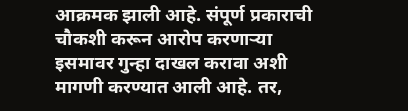आक्रमक झाली आहे. संपूर्ण प्रकाराची चौकशी करून आरोप करणाऱ्या इसमावर गुन्हा दाखल करावा अशी मागणी करण्यात आली आहे. तर,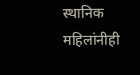स्थानिक महिलांनीही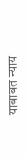याबाबत न्याय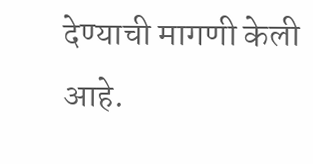देण्याची मागणी केली आहे.